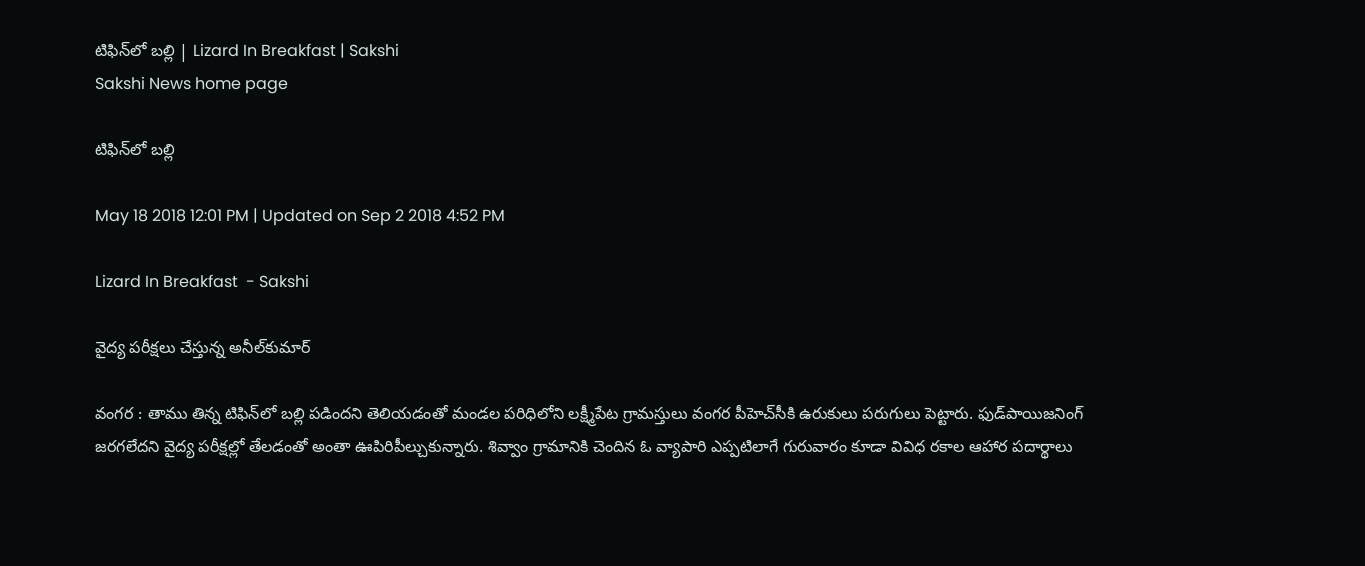టిఫిన్‌లో బల్లి | Lizard In Breakfast | Sakshi
Sakshi News home page

టిఫిన్‌లో బల్లి

May 18 2018 12:01 PM | Updated on Sep 2 2018 4:52 PM

Lizard In Breakfast  - Sakshi

వైద్య పరీక్షలు చేస్తున్న అనీల్‌కుమార్‌

వంగర : తాము తిన్న టిఫిన్‌లో బల్లి పడిందని తెలియడంతో మండల పరిధిలోని లక్ష్మీపేట గ్రామస్తులు వంగర పీహెచ్‌సీకి ఉరుకులు పరుగులు పెట్టారు. ఫుడ్‌పాయిజనింగ్‌ జరగలేదని వైద్య పరీక్షల్లో తేలడంతో అంతా ఊపిరిపీల్చుకున్నారు. శివ్వాం గ్రామానికి చెందిన ఓ వ్యాపారి ఎప్పటిలాగే గురువారం కూడా వివిధ రకాల ఆహార పదార్థాలు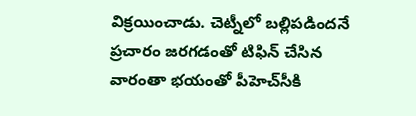విక్రయించాడు. చెట్నీలో బల్లిపడిందనే ప్రచారం జరగడంతో టిఫిన్‌ చేసిన వారంతా భయంతో పీహెచ్‌సీకి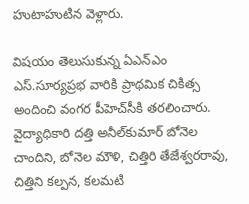హుటాహుటిన వెళ్లారు.

విషయం తెలుసుకున్న ఏఎన్‌ఎం ఎస్‌.సూర్యప్రభ వారికి ప్రాథమిక చికిత్స అందించి వంగర పీహెచ్‌సీకి తరలించారు. వైద్యాధికారి దత్తి అనీల్‌కుమార్‌ బోనెల చాందిని, బోనెల మౌళి, చిత్తిరి తేజేశ్వరరావు, చిత్తిని కల్పన, కలమటి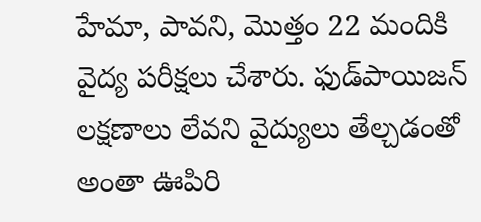హేమా, పావని, మొత్తం 22 మందికి వైద్య పరీక్షలు చేశారు. ఫుడ్‌పాయిజన్‌ లక్షణాలు లేవని వైద్యులు తేల్చడంతో అంతా ఊపిరి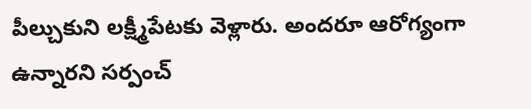పీల్చుకుని లక్ష్మీపేటకు వెళ్లారు. అందరూ ఆరోగ్యంగా ఉన్నారని సర్పంచ్‌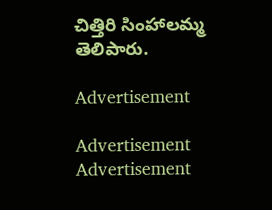చిత్తిరి సింహాలమ్మ తెలిపారు.

Advertisement

Advertisement
Advertisement